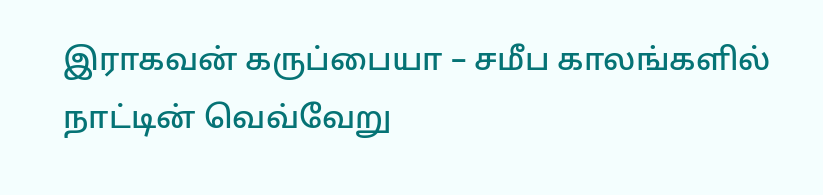இராகவன் கருப்பையா – சமீப காலங்களில் நாட்டின் வெவ்வேறு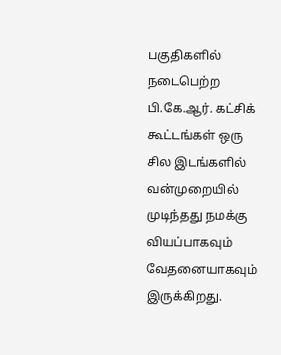பகுதிகளில் நடைபெற்ற பி.கே.ஆர். கட்சிக் கூட்டங்கள் ஒரு சில இடங்களில் வன்முறையில் முடிந்தது நமக்கு வியப்பாகவும் வேதனையாகவும் இருக்கிறது.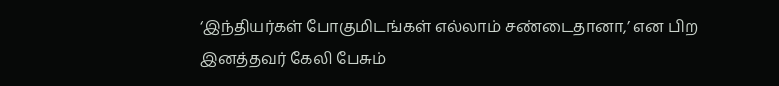‘இந்தியர்கள் போகுமிடங்கள் எல்லாம் சண்டைதானா,’ என பிற இனத்தவர் கேலி பேசும்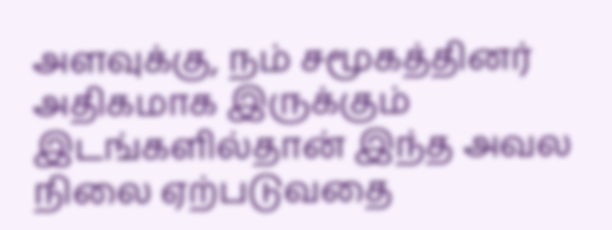அளவுக்கு, நம் சமூகத்தினர் அதிகமாக இருக்கும் இடங்களில்தான் இந்த அவல நிலை ஏற்படுவதை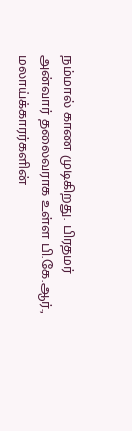நம்மால் காண முடிகிறது. பிரதமர் அன்வார் தலைவராக உள்ள பி.கே.ஆர்., மலாய்க்காரர்களின்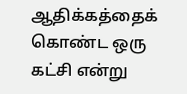ஆதிக்கத்தைக் கொண்ட ஒரு கட்சி என்று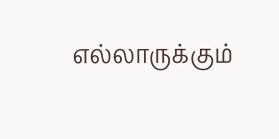எல்லாருக்கும்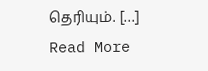தெரியும். […]
Read More